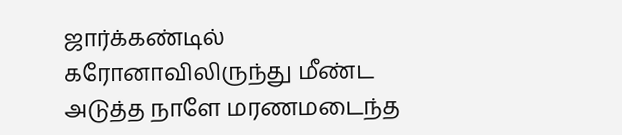ஜார்க்கண்டில் கரோனாவிலிருந்து மீண்ட அடுத்த நாளே மரணமடைந்த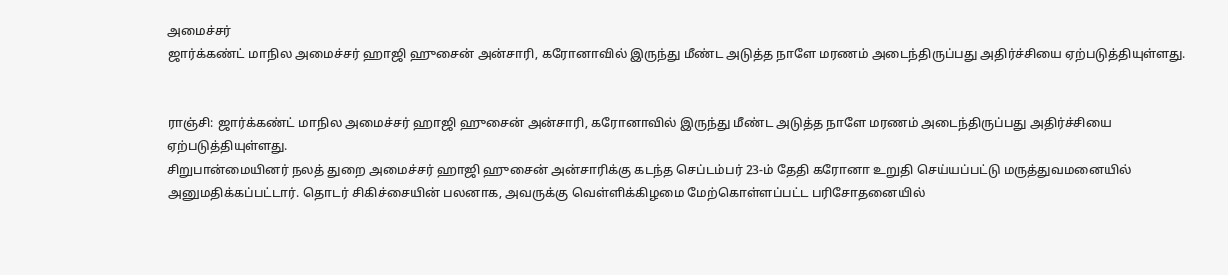அமைச்சர்
ஜார்க்கண்ட் மாநில அமைச்சர் ஹாஜி ஹுசைன் அன்சாரி, கரோனாவில் இருந்து மீண்ட அடுத்த நாளே மரணம் அடைந்திருப்பது அதிர்ச்சியை ஏற்படுத்தியுள்ளது.


ராஞ்சி: ஜார்க்கண்ட் மாநில அமைச்சர் ஹாஜி ஹுசைன் அன்சாரி, கரோனாவில் இருந்து மீண்ட அடுத்த நாளே மரணம் அடைந்திருப்பது அதிர்ச்சியை ஏற்படுத்தியுள்ளது.
சிறுபான்மையினர் நலத் துறை அமைச்சர் ஹாஜி ஹுசைன் அன்சாரிக்கு கடந்த செப்டம்பர் 23-ம் தேதி கரோனா உறுதி செய்யப்பட்டு மருத்துவமனையில் அனுமதிக்கப்பட்டார். தொடர் சிகிச்சையின் பலனாக, அவருக்கு வெள்ளிக்கிழமை மேற்கொள்ளப்பட்ட பரிசோதனையில்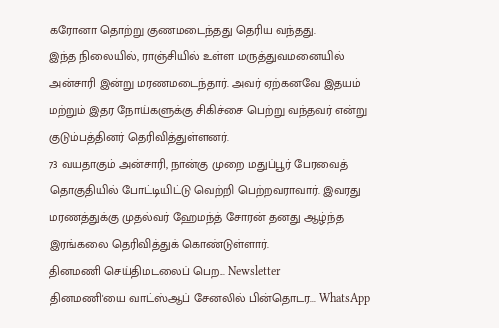கரோனா தொற்று குணமடைந்தது தெரிய வந்தது.
இந்த நிலையில், ராஞ்சியில் உள்ள மருத்துவமனையில் அன்சாரி இன்று மரணமடைந்தார். அவர் ஏற்கனவே இதயம் மற்றும் இதர நோய்களுக்கு சிகிச்சை பெற்று வந்தவர் என்று குடும்பத்தினர் தெரிவித்துள்ளனர்.
73 வயதாகும் அன்சாரி, நான்கு முறை மதுப்பூர் பேரவைத் தொகுதியில் போட்டியிட்டு வெற்றி பெற்றவராவார். இவரது மரணத்துக்கு முதல்வர் ஹேமந்த் சோரன் தனது ஆழ்ந்த இரங்கலை தெரிவித்துக் கொண்டுள்ளார்.
தினமணி செய்திமடலைப் பெற... Newsletter
தினமணி'யை வாட்ஸ்ஆப் சேனலில் பின்தொடர... WhatsApp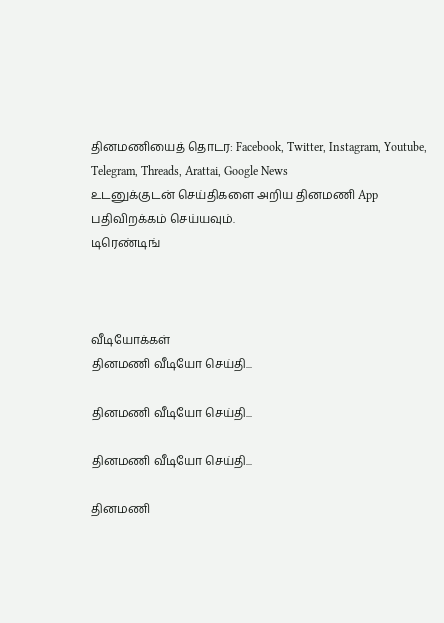தினமணியைத் தொடர: Facebook, Twitter, Instagram, Youtube, Telegram, Threads, Arattai, Google News
உடனுக்குடன் செய்திகளை அறிய தினமணி App பதிவிறக்கம் செய்யவும்.
டிரெண்டிங்



வீடியோக்கள்
தினமணி வீடியோ செய்தி...

தினமணி வீடியோ செய்தி...

தினமணி வீடியோ செய்தி...

தினமணி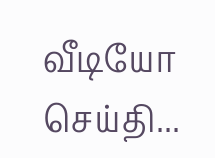வீடியோ செய்தி...